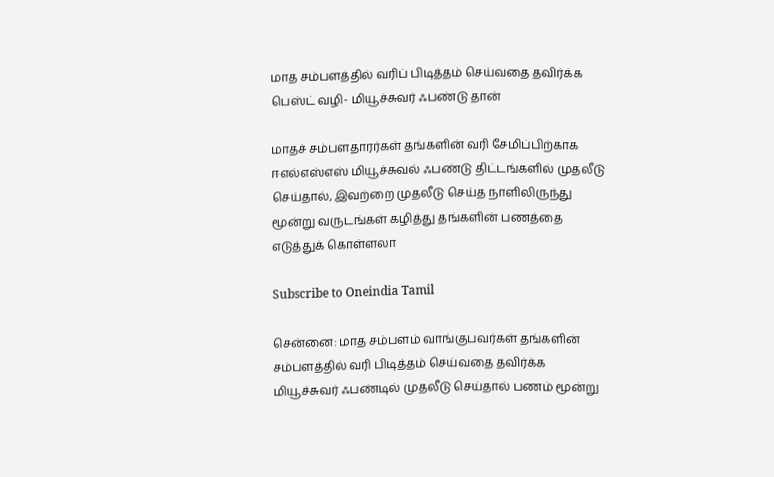மாத சம்பளத்தில் வரிப் பிடித்தம் செய்வதை தவிர்க்க பெஸ்ட் வழி- மியூச்சுவர் ஃபண்டு தான்

மாதச் சம்பளதாரர்கள் தங்களின் வரி சேமிப்பிற்காக ஈஎல்எஸ்எஸ் மியூச்சுவல் ஃபண்டு திட்டங்களில் முதலீடு செய்தால், இவற்றை முதலீடு செய்த நாளிலிருந்து மூன்று வருடங்கள் கழித்து தங்களின் பணத்தை எடுத்துக் கொள்ளலா

Subscribe to Oneindia Tamil

சென்னை: மாத சம்பளம் வாங்குபவர்கள் தங்களின் சம்பளத்தில் வரி பிடித்தம் செய்வதை தவிர்க்க மியூச்சுவர் ஃபண்டில் முதலீடு செய்தால் பணம் மூன்று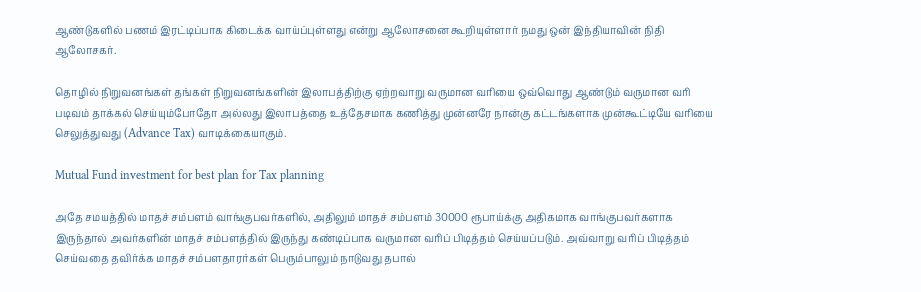ஆண்டுகளில் பணம் இரட்டிப்பாக கிடைக்க வாய்ப்புள்ளது என்று ஆலோசனை கூறியுள்ளார் நமது ஒன் இந்தியாவின் நிதி ஆலோசகர்.

தொழில் நிறுவனங்கள் தங்கள் நிறுவனங்களின் இலாபத்திற்கு ஏற்றவாறு வருமான வரியை ஒவ்வொது ஆண்டும் வருமான வரி படிவம் தாக்கல் செய்யும்போதோ அல்லது இலாபத்தை உத்தேசமாக கணித்து முன்னரே நான்கு கட்டங்களாக முன்கூட்டியே வரியை செலுத்துவது (Advance Tax) வாடிக்கையாகும்.

Mutual Fund investment for best plan for Tax planning

அதே சமயத்தில் மாதச் சம்பளம் வாங்குபவர்களில், அதிலும் மாதச் சம்பளம் 30000 ரூபாய்க்கு அதிகமாக வாங்குபவர்களாக இருந்தால் அவர்களின் மாதச் சம்பளத்தில் இருந்து கண்டிப்பாக வருமான வரிப் பிடித்தம் செய்யப்படும். அவ்வாறு வரிப் பிடித்தம் செய்வதை தவிர்க்க மாதச் சம்பளதாரர்கள் பெரும்பாலும் நாடுவது தபால்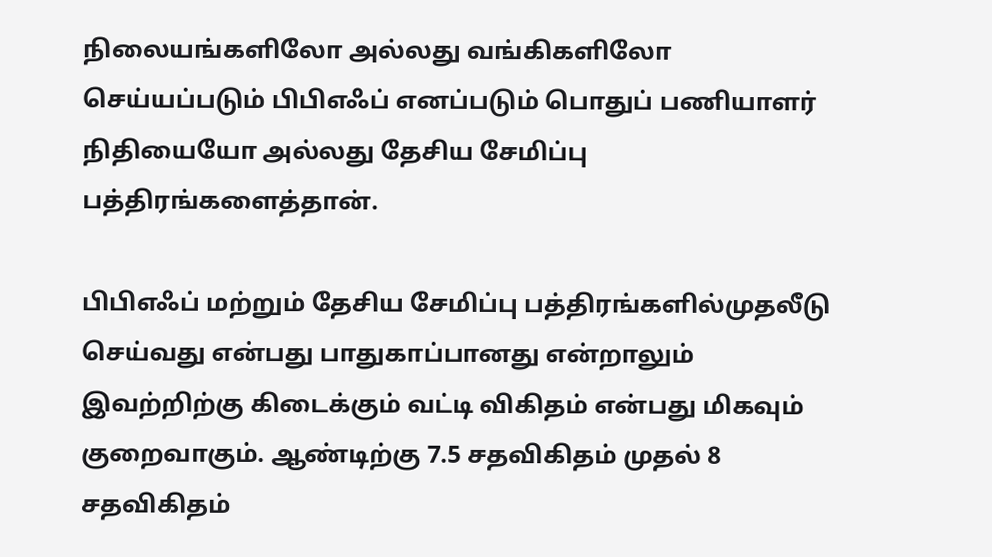நிலையங்களிலோ அல்லது வங்கிகளிலோ செய்யப்படும் பிபிஎஃப் எனப்படும் பொதுப் பணியாளர் நிதியையோ அல்லது தேசிய சேமிப்பு பத்திரங்களைத்தான்.

பிபிஎஃப் மற்றும் தேசிய சேமிப்பு பத்திரங்களில்முதலீடு செய்வது என்பது பாதுகாப்பானது என்றாலும் இவற்றிற்கு கிடைக்கும் வட்டி விகிதம் என்பது மிகவும் குறைவாகும். ஆண்டிற்கு 7.5 சதவிகிதம் முதல் 8 சதவிகிதம்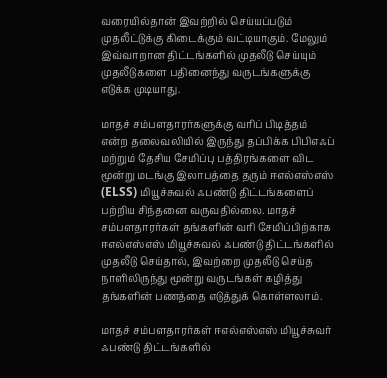வரையில்தான் இவற்றில் செய்யப்படும் முதலீட்டுக்கு கிடைக்கும் வட்டியாகும். மேலும் இவ்வாறான திட்டங்களில் முதலீடு செய்யும் முதலீடுகளை பதினைந்து வருடங்களுக்கு எடுக்க முடியாது.

மாதச் சம்பளதாரர்களுக்கு வரிப் பிடித்தம் என்ற தலைவலியில் இருந்து தப்பிக்க பிபிஎஃப் மற்றும் தேசிய சேமிப்பு பத்திரங்களை விட மூன்று மடங்கு இலாபத்தை தரும் ஈஎல்எஸ்எஸ் (ELSS) மியூச்சுவல் ஃபண்டு திட்டங்களைப் பற்றிய சிந்தனை வருவதில்லை. மாதச் சம்பளதாரர்கள் தங்களின் வரி சேமிப்பிற்காக ஈஎல்எஸ்எஸ் மியூச்சுவல் ஃபண்டு திட்டங்களில் முதலீடு செய்தால், இவற்றை முதலீடு செய்த நாளிலிருந்து மூன்று வருடங்கள் கழித்து தங்களின் பணத்தை எடுத்துக் கொள்ளலாம்.

மாதச் சம்பளதாரர்கள் ஈஎல்எஸ்எஸ் மியூச்சுவர் ஃபண்டு திட்டங்களில்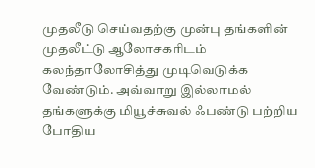முதலீடு செய்வதற்கு முன்பு தங்களின் முதலீட்டு ஆலோசகரிடம் கலந்தாலோசித்து முடிவெடுக்க வேண்டும். அவ்வாறு இல்லாமல் தங்களுக்கு மியூச்சுவல் ஃபண்டு பற்றிய போதிய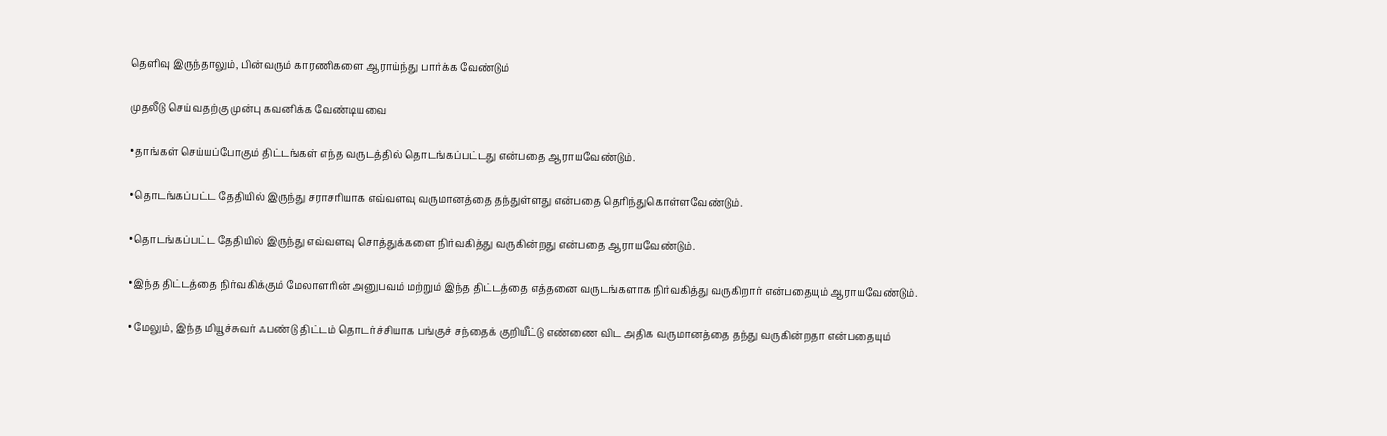தெளிவு இருந்தாலும், பின்வரும் காரணிகளை ஆராய்ந்து பார்க்க வேண்டும்

முதலீடு செய்வதற்கு முன்பு கவனிக்க வேண்டியவை

•தாங்கள் செய்யப்போகும் திட்டங்கள் எந்த வருடத்தில் தொடங்கப்பட்டது என்பதை ஆராயவேண்டும்.

•தொடங்கப்பட்ட தேதியில் இருந்து சராசரியாக எவ்வளவு வருமானத்தை தந்துள்ளது என்பதை தெரிந்துகொள்ளவேண்டும்.

•தொடங்கப்பட்ட தேதியில் இருந்து எவ்வளவு சொத்துக்களை நிர்வகித்து வருகின்றது என்பதை ஆராயவேண்டும்.

•இந்த திட்டத்தை நிர்வகிக்கும் மேலாளரின் அனுபவம் மற்றும் இந்த திட்டத்தை எத்தனை வருடங்களாக நிர்வகித்து வருகிறார் என்பதையும் ஆராயவேண்டும்.

•மேலும், இந்த மியூச்சுவர் ஃபண்டு திட்டம் தொடர்ச்சியாக பங்குச் சந்தைக் குறியீட்டு எண்ணை விட அதிக வருமானத்தை தந்து வருகின்றதா என்பதையும்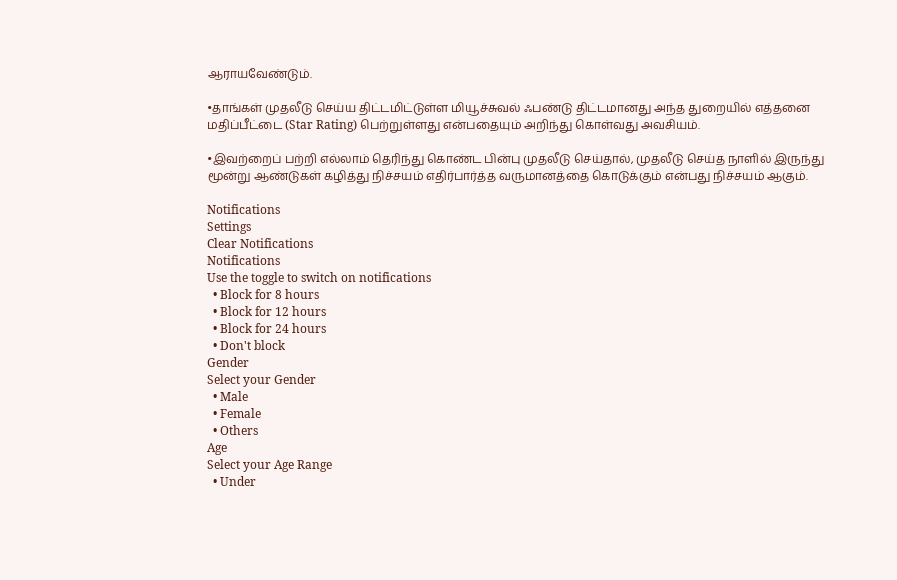ஆராயவேண்டும்.

•தாங்கள் முதலீடு செய்ய திட்டமிட்டுள்ள மியூச்சுவல் ஃபண்டு திட்டமானது அந்த துறையில் எத்தனை மதிப்பீட்டை (Star Rating) பெற்றுள்ளது என்பதையும் அறிந்து கொள்வது அவசியம்.

•இவற்றைப் பற்றி எல்லாம் தெரிந்து கொண்ட பின்பு முதலீடு செய்தால், முதலீடு செய்த நாளில் இருந்து மூன்று ஆண்டுகள் கழித்து நிச்சயம் எதிர்பார்த்த வருமானத்தை கொடுக்கும் என்பது நிச்சயம் ஆகும்.

Notifications
Settings
Clear Notifications
Notifications
Use the toggle to switch on notifications
  • Block for 8 hours
  • Block for 12 hours
  • Block for 24 hours
  • Don't block
Gender
Select your Gender
  • Male
  • Female
  • Others
Age
Select your Age Range
  • Under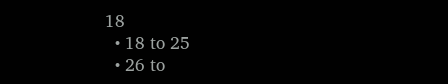18
  • 18 to 25
  • 26 to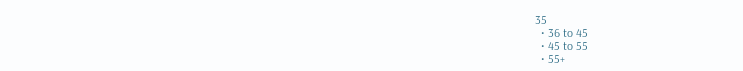35
  • 36 to 45
  • 45 to 55
  • 55+